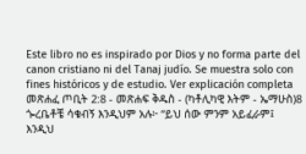Este libro no es inspirado por Dios y no forma parte del canon cristiano ni del Tanaj judío. Se muestra solo con fines históricos y de estudio. Ver explicación completa መጽሐፈ ጦቢት 2:8 - መጽሐፍ ቅዱስ - (ካቶሊካዊ እትም - ኤማሁስ)8 ጐረቤቶቼ ሳቁብኝ እንዲህም አሉ፦ “ይህ ሰው ምንም አይፈራም፤ እንዲህ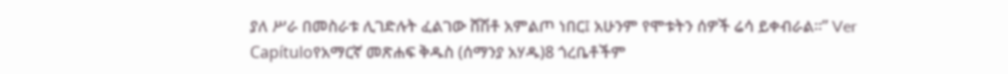ያለ ሥራ በመስራቱ ሊገድሉት ፈልገው ሸሽቶ አምልጦ ነበር፤ አሁንም የሞቱትን ሰዎች ሬሳ ይቀብራል።” Ver Capítuloየአማርኛ መጽሐፍ ቅዱስ (ሰማንያ አሃዱ)8 ጎረቤቶችም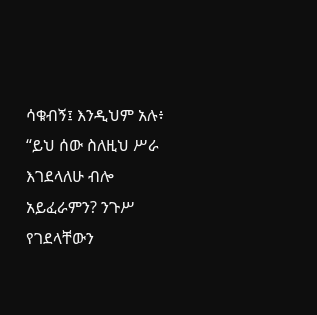ሳቁብኝ፤ እንዲህም አሉ፥ “ይህ ሰው ስለዚህ ሥራ እገደላለሁ ብሎ አይፈራምን? ንጉሥ የገደላቸውን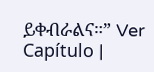ይቀብራልና።” Ver Capítulo |